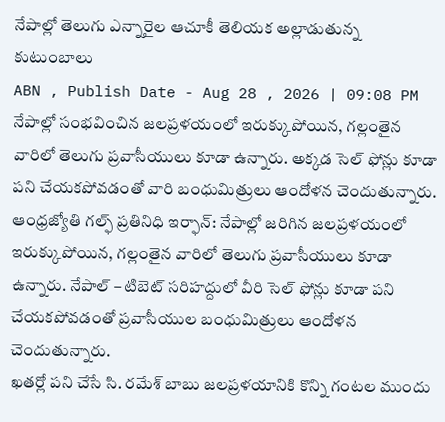నేపాల్లో తెలుగు ఎన్నారైల ఆచూకీ తెలియక అల్లాడుతున్న కుటుంబాలు
ABN , Publish Date - Aug 28 , 2026 | 09:08 PM
నేపాల్లో సంభవించిన జలప్రళయంలో ఇరుక్కుపోయిన, గల్లంతైన వారిలో తెలుగు ప్రవాసీయులు కూడా ఉన్నారు. అక్కడ సెల్ ఫోన్లు కూడా పని చేయకపోవడంతో వారి బంధుమిత్రులు ఆందోళన చెందుతున్నారు.
ఆంధ్రజ్యోతి గల్ఫ్ ప్రతినిధి ఇర్ఫాన్: నేపాల్లో జరిగిన జలప్రళయంలో ఇరుక్కుపోయిన, గల్లంతైన వారిలో తెలుగు ప్రవాసీయులు కూడా ఉన్నారు. నేపాల్ – టిబెట్ సరిహద్దులో వీరి సెల్ ఫోన్లు కూడా పని చేయకపోవడంతో ప్రవాసీయుల బంధుమిత్రులు ఆందోళన చెందుతున్నారు.
ఖతర్లో పని చేసే సి. రమేశ్ బాబు జలప్రళయానికి కొన్ని గంటల ముందు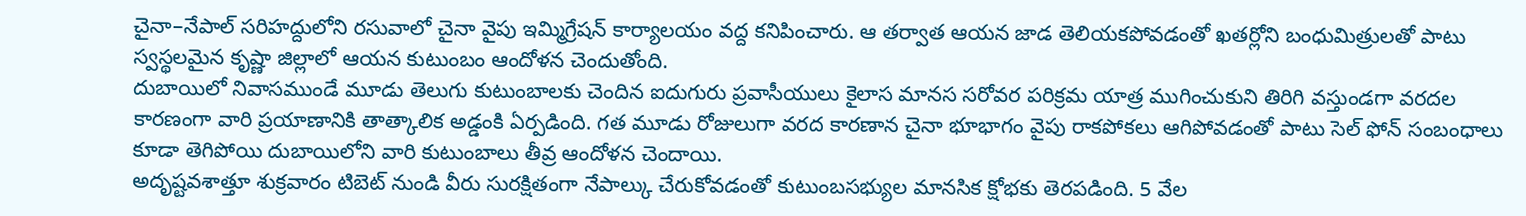చైనా–నేపాల్ సరిహద్దులోని రసువాలో చైనా వైపు ఇమ్మిగ్రేషన్ కార్యాలయం వద్ద కనిపించారు. ఆ తర్వాత ఆయన జాడ తెలియకపోవడంతో ఖతర్లోని బంధుమిత్రులతో పాటు స్వస్థలమైన కృష్ణా జిల్లాలో ఆయన కుటుంబం ఆందోళన చెందుతోంది.
దుబాయిలో నివాసముండే మూడు తెలుగు కుటుంబాలకు చెందిన ఐదుగురు ప్రవాసీయులు కైలాస మానస సరోవర పరిక్రమ యాత్ర ముగించుకుని తిరిగి వస్తుండగా వరదల కారణంగా వారి ప్రయాణానికి తాత్కాలిక అడ్డంకి ఏర్పడింది. గత మూడు రోజులుగా వరద కారణాన చైనా భూభాగం వైపు రాకపోకలు ఆగిపోవడంతో పాటు సెల్ ఫోన్ సంబంధాలు కూడా తెగిపోయి దుబాయిలోని వారి కుటుంబాలు తీవ్ర ఆందోళన చెందాయి.
అదృష్టవశాత్తూ శుక్రవారం టిబెట్ నుండి వీరు సురక్షితంగా నేపాల్కు చేరుకోవడంతో కుటుంబసభ్యుల మానసిక క్షోభకు తెరపడింది. 5 వేల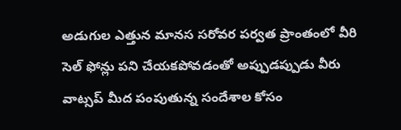అడుగుల ఎత్తున మానస సరోవర పర్వత ప్రాంతంలో వీరి సెల్ ఫోన్లు పని చేయకపోవడంతో అప్పుడప్పుడు వీరు వాట్సప్ మీద పంపుతున్న సందేశాల కోసం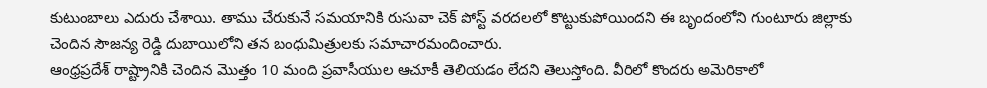కుటుంబాలు ఎదురు చేశాయి. తాము చేరుకునే సమయానికి రుసువా చెక్ పోస్ట్ వరదలలో కొట్టుకుపోయిందని ఈ బృందంలోని గుంటూరు జిల్లాకు చెందిన సౌజన్య రెడ్డి దుబాయిలోని తన బంధుమిత్రులకు సమాచారమందించారు.
ఆంధ్రప్రదేశ్ రాష్ట్రానికి చెందిన మొత్తం 10 మంది ప్రవాసీయుల ఆచూకీ తెలియడం లేదని తెలుస్తోంది. వీరిలో కొందరు అమెరికాలో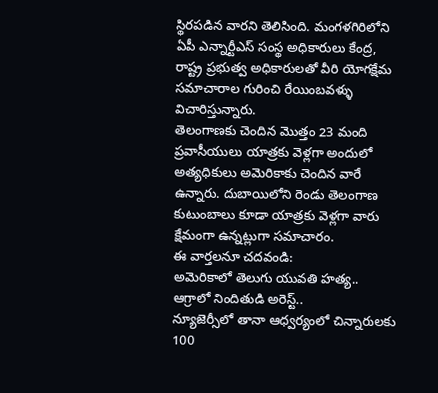స్థిరపడిన వారని తెలిసింది. మంగళగిరిలోని ఏపీ ఎన్నార్టీఎస్ సంస్థ అధికారులు కేంద్ర, రాష్ట్ర ప్రభుత్వ అధికారులతో వీరి యోగక్షేమ సమాచారాల గురించి రేయింబవళ్ళు విచారిస్తున్నారు.
తెలంగాణకు చెందిన మొత్తం 23 మంది ప్రవాసీయులు యాత్రకు వెళ్లగా అందులో అత్యధికులు అమెరికాకు చెందిన వారే ఉన్నారు. దుబాయిలోని రెండు తెలంగాణ కుటుంబాలు కూడా యాత్రకు వెళ్లగా వారు క్షేమంగా ఉన్నట్లుగా సమాచారం.
ఈ వార్తలనూ చదవండి:
అమెరికాలో తెలుగు యువతి హత్య.. ఆగ్రాలో నిందితుడి అరెస్ట్..
న్యూజెర్సీలో తానా ఆధ్వర్యంలో చిన్నారులకు 100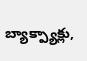బ్యాక్ప్యాక్లు,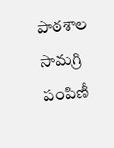పాఠశాల సామగ్రి పంపిణీ